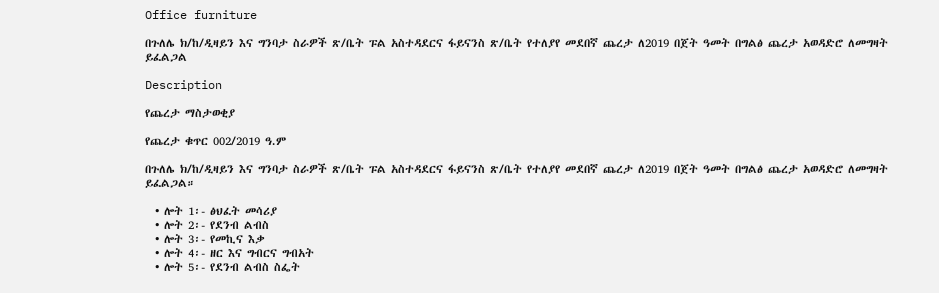Office furniture

በጉለሌ ክ/ከ/ዲዛይን እና ግንባታ ስራዎች ጽ/ቤት ፑል አስተዳደርና ፋይናንስ ጽ/ቤት የተለያየ መደበኛ ጨረታ ለ2019 በጀት ዓመት በግልፅ ጨረታ አወዳድሮ ለመግዛት ይፈልጋል

Description

የጨረታ ማስታወቂያ

የጨረታ ቁጥር 002/2019 ዓ.ም

በጉለሌ ክ/ከ/ዲዛይን እና ግንባታ ስራዎች ጽ/ቤት ፑል አስተዳደርና ፋይናንስ ጽ/ቤት የተለያየ መደበኛ ጨረታ ለ2019 በጀት ዓመት በግልፅ ጨረታ አወዳድሮ ለመግዛት ይፈልጋል።

  • ሎት 1፡- ፅህፈት መሳሪያ
  • ሎት 2፡- የደንብ ልብስ
  • ሎት 3፡- የመኪና እቃ
  • ሎት 4፡- ዘር እና ግብርና ግብአት
  • ሎት 5፡- የደንብ ልብስ ስፌት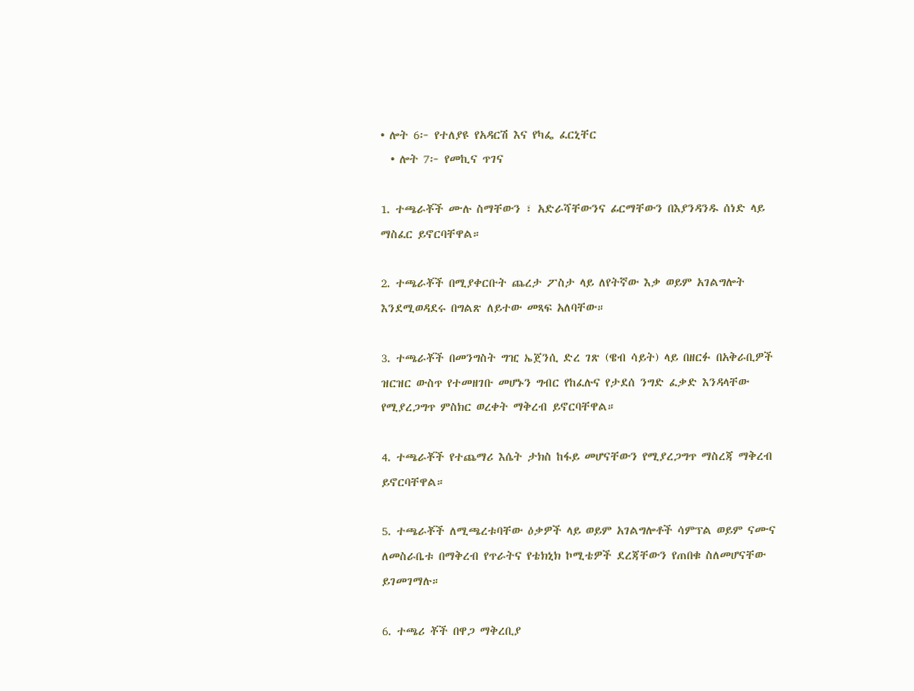• ሎት 6፦ የተለያዩ የአዳርሽ እና የካፌ ፈርኒቸር
  • ሎት 7፦ የመኪና ጥገና

1. ተጫራቾች ሙሉ ስማቸውን ፣ አድራሻቸውንና ፊርማቸውን በእያንዳንዱ ሰነድ ላይ ማስፈር ይኖርባቸዋል።

2. ተጫራቾች በሚያቀርቡት ጨረታ ፖስታ ላይ ለየትኛው እቃ ወይም አገልግሎት እንደሚወዳደሩ በግልጽ ለይተው መጻፍ አለባቸው።

3. ተጫራቾች በመንግስት ግዢ ኤጀንሲ ድረ ገጽ (ዌብ ሳይት) ላይ በዘርፉ በአቅራቢዎች ዝርዝር ውስጥ የተመዘገቡ መሆኑን ግብር የከፈሉና የታደሰ ንግድ ፈቃድ እንዳላቸው የሚያረጋግጥ ምስክር ወረቀት ማቅረብ ይኖርባቸዋል።

4. ተጫራቾች የተጨማሪ እሴት ታክስ ከፋይ መሆናቸውን የሚያረጋግጥ ማስረጃ ማቅረብ ይኖርባቸዋል።

5. ተጫራቾች ለሚጫረቱባቸው ዕቃዎች ላይ ወይም አገልግሎቶች ሳምፕል ወይም ናሙና ለመስራቤቱ በማቅረብ የጥራትና የቴክኒክ ኮሚቴዎች ደረጃቸውን የጠበቁ ስለመሆናቸው ይገመገማሉ።

6. ተጫሪ ቾች በዋጋ ማቅረቢያ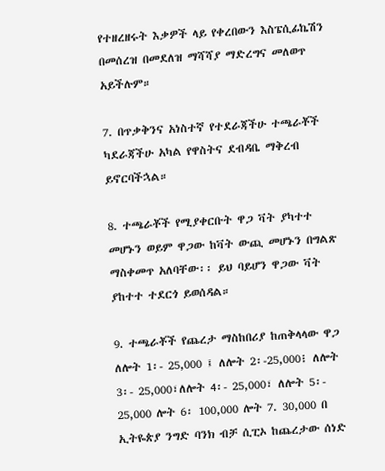የተዘረዘሩት እቃዎች ላይ የቀረበውን እስፔሲፊኬሽን በመሰረዝ በመደለዝ ማሻሻያ ማድረግና መለወጥ አይችሉም።

7. በጥቃቅንና አነስተኛ የተደራጃችሁ ተጫራቾች ካደራጃችሁ አካል የዋስትና ደብዳቤ ማቅረብ ይኖርባችኋል።

8. ተጫራቾች የሚያቀርቡት ዋጋ ቫት ያካተተ መሆኑን ወይም ዋጋው ከቫት ውጪ መሆኑን በግልጽ ማስቀመጥ አለባቸው፡፡ ይህ ባይሆን ዋጋው ቫት ያከተተ ተደርጎ ይወሰዳል።

9. ተጫራቾች የጨረታ ማስከበሪያ ከጠቅላላው ዋጋ ለሎት 1፡- 25,000 ፤ ለሎት 2፡-25,000፧ ለሎት 3፡- 25,000፣ለሎት 4፡- 25,000፣ ለሎት 5፡- 25,000 ሎት 6፡ 100,000 ሎት 7. 30,000 በ ኢትዬጵያ ንግድ ባንክ ብቻ ሲፒኦ ከጨረታው ሰነድ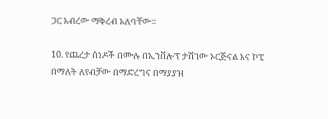ጋር አብረው ማቅረብ አለባቸው።

10. የጨረታ ሰነዶች በሙሉ በኢንቨሎፕ ታሽገው ኦርጅናል እና ኮፒ በማለት ለየብቻው በማድረግና በማያያዝ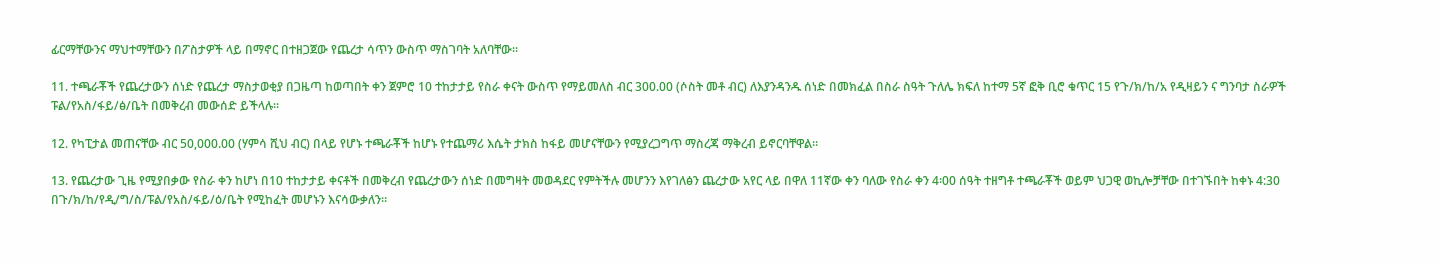ፊርማቸውንና ማህተማቸውን በፖስታዎች ላይ በማኖር በተዘጋጀው የጨረታ ሳጥን ውስጥ ማስገባት አለባቸው።

11. ተጫራቾች የጨረታውን ሰነድ የጨረታ ማስታወቂያ በጋዜጣ ከወጣበት ቀን ጀምሮ 10 ተከታታይ የስራ ቀናት ውስጥ የማይመለስ ብር 300.00 (ሶስት መቶ ብር) ለእያንዳንዱ ሰነድ በመክፈል በስራ ስዓት ጉለሌ ክፍለ ከተማ 5ኛ ፎቅ ቢሮ ቁጥር 15 የጉ/ክ/ከ/አ የዲዛይን ና ግንባታ ስራዎች ፑል/የአስ/ፋይ/ፅ/ቤት በመቅረብ መውሰድ ይችላሉ።

12. የካፒታል መጠናቸው ብር 50,000.00 (ሃምሳ ሺህ ብር) በላይ የሆኑ ተጫራቾች ከሆኑ የተጨማሪ እሴት ታክስ ከፋይ መሆናቸውን የሚያረጋግጥ ማስረጃ ማቅረብ ይኖርባቸዋል።

13. የጨረታው ጊዜ የሚያበቃው የስራ ቀን ከሆነ በ10 ተከታታይ ቀናቶች በመቅረብ የጨረታውን ሰነድ በመግዛት መወዳደር የምትችሉ መሆንን እየገለፅን ጨረታው አየር ላይ በዋለ 11ኛው ቀን ባለው የስራ ቀን 4፡00 ሰዓት ተዘግቶ ተጫራቾች ወይም ህጋዊ ወኪሎቻቸው በተገኙበት ከቀኑ 4:30 በጉ/ክ/ከ/የዲ/ግ/ስ/ፑል/የአስ/ፋይ/ዕ/ቤት የሚከፈት መሆኑን እናሳውቃለን።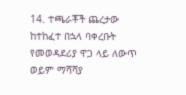14. ተጫራቾች ጨረታው ከተከፈተ በኋላ ባቀረቡት የመወዳደሪያ ዋጋ ላይ ለውጥ ወይም ማሻሻያ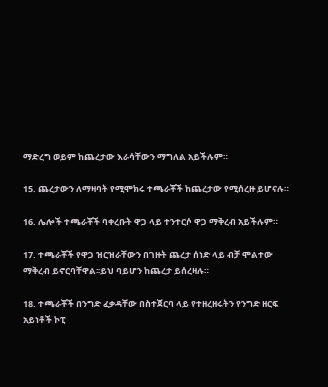ማድረግ ወይም ከጨረታው እራሳቸውን ማግለል አይችሉም።

15. ጨረታውን ለማዛባት የሚሞክሩ ተጫራቾች ከጨረታው የሚሰረዙ ይሆናሉ።

16. ሌሎች ተጫራቾች ባቀረቡት ዋጋ ላይ ተንተርሶ ዋጋ ማቅረብ አይችሉም።

17. ተጫራቾች የዋጋ ዝርዝራቸውን በገዙት ጨረታ ሰነድ ላይ ብቻ ሞልተው ማቅረብ ይኖርባቸዋል፡፡ይህ ባይሆን ከጨረታ ይሰረዛሉ።

18. ተጫራቾች በንግድ ፈቃዳቸው በስተጀርባ ላይ የተዘረዘሩትን የንግድ ዘርፍ አይነቶች ኮፒ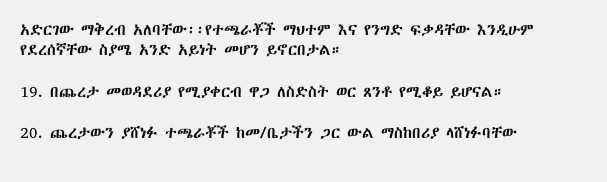አድርገው ማቅረብ አለባቸው፡፡የተጫራቾች ማህተም እና የንግድ ፍቃዳቸው እንዲሁም የደረሰኛቸው ስያሜ አንድ አይነት መሆን ይኖርበታል።

19. በጨረታ መወዳደሪያ የሚያቀርብ ዋጋ ለስድስት ወር ጸንቶ የሚቆይ ይሆናል።

20. ጨረታውን ያሸነፉ ተጫራቾች ከመ/ቤታችን ጋር ውል ማስከበሪያ ላሸነፉባቸው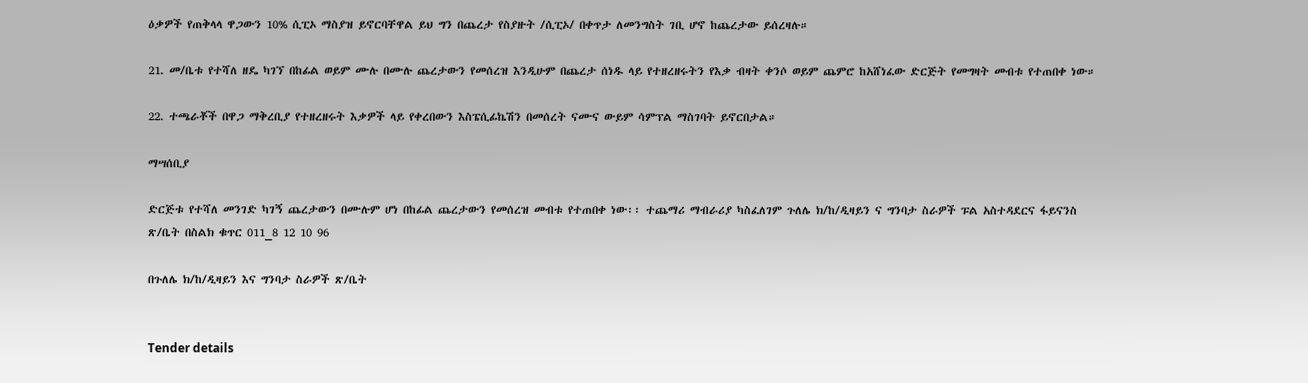ዕቃዎች የጠቅላላ ዋጋውን 10% ሲፒኦ ማስያዝ ይኖርባቸዋል ይህ ግን በጨረታ የስያዙት /ሲፒኦ/ በቀጥታ ለመንግስት ገቢ ሆኖ ከጨረታው ይሰረዛሉ።

21. መ/ቤቱ የተሻለ ዘዴ ካገኘ በከፊል ወይም ሙሉ በሙሉ ጨረታውን የመሰረዝ እንዲሁም በጨረታ ሰነዱ ላይ የተዘረዘሩትን የእቃ ብዛት ቀንሶ ወይም ጨምሮ ከአሸነፈው ድርጅት የመግዛት መብቱ የተጠበቀ ነው።

22. ተጫራቾች በዋጋ ማቅረቢያ የተዘረዘሩት እቃዎች ላይ የቀረበውን እስፔሲፊኬሽን በመሰረት ናሙና ውይም ሳምፕል ማስገባት ይኖርበታል።

ማሣሰቢያ

ድርጅቱ የተሻለ መንገድ ካገኝ ጨረታውን በሙሉም ሆነ በከፊል ጨረታውን የመሰረዝ መብቱ የተጠበቀ ነው፡፡ ተጨማሪ ማብራሪያ ካስፈለገም ጉለሌ ክ/ከ/ዲዛይን ና ግንባታ ስራዎች ፑል አስተዳደርና ፋይናንስ ጽ/ቤት በስልክ ቁጥር 011_8 12 10 96

በጉለሌ ክ/ከ/ዲዛይን እና ግንባታ ስራዎች ጽ/ቤት


Tender details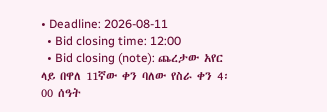• Deadline: 2026-08-11
  • Bid closing time: 12:00
  • Bid closing (note): ጨረታው አየር ላይ በዋለ 11ኛው ቀን ባለው የስራ ቀን 4፡00 ሰዓት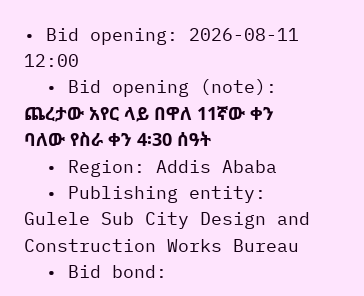• Bid opening: 2026-08-11 12:00
  • Bid opening (note): ጨረታው አየር ላይ በዋለ 11ኛው ቀን ባለው የስራ ቀን 4፡30 ሰዓት
  • Region: Addis Ababa
  • Publishing entity: Gulele Sub City Design and Construction Works Bureau
  • Bid bond: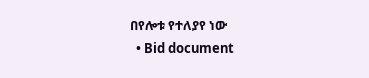በየሎቱ የተለያየ ነው
  • Bid document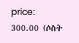price: 300.00 (ሶስት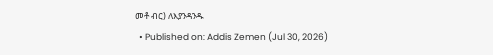መቶ ብር) ለእያንዳንዱ
  • Published on: Addis Zemen (Jul 30, 2026)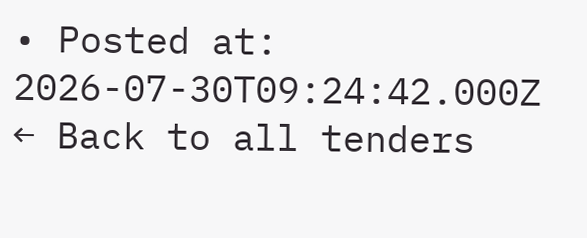• Posted at: 2026-07-30T09:24:42.000Z
← Back to all tenders